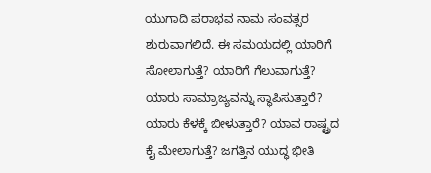ಯುಗಾದಿ ಪರಾಭವ ನಾಮ ಸಂವತ್ಸರ ಶುರುವಾಗಲಿದೆ. ಈ ಸಮಯದಲ್ಲಿ ಯಾರಿಗೆ ಸೋಲಾಗುತ್ತೆ? ಯಾರಿಗೆ ಗೆಲುವಾಗುತ್ತೆ? ಯಾರು ಸಾಮ್ರಾಜ್ಯವನ್ನು ಸ್ಥಾಪಿಸುತ್ತಾರೆ? ಯಾರು ಕೆಳಕ್ಕೆ ಬೀಳುತ್ತಾರೆ? ಯಾವ ರಾಷ್ಟ್ರದ ಕೈ ಮೇಲಾಗುತ್ತೆ? ಜಗತ್ತಿನ ಯುದ್ಧ ಭೀತಿ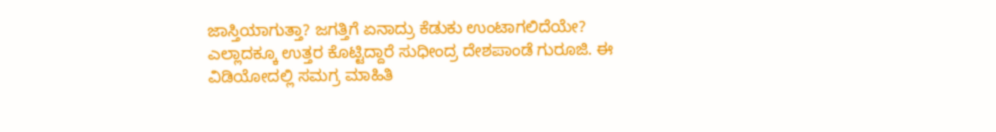ಜಾಸ್ತಿಯಾಗುತ್ತಾ? ಜಗತ್ತಿಗೆ ಏನಾದ್ರು ಕೆಡುಕು ಉಂಟಾಗಲಿದೆಯೇ? ಎಲ್ಲಾದಕ್ಕೂ ಉತ್ತರ ಕೊಟ್ಟಿದ್ದಾರೆ ಸುಧೀಂದ್ರ ದೇಶಪಾಂಡೆ ಗುರೂಜಿ. ಈ ವಿಡಿಯೋದಲ್ಲಿ ಸಮಗ್ರ ಮಾಹಿತಿ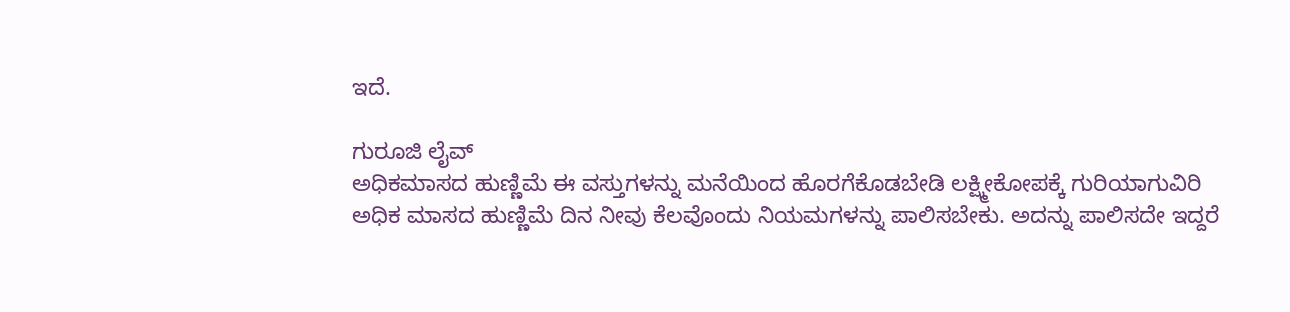ಇದೆ.

ಗುರೂಜಿ ಲೈವ್
ಅಧಿಕಮಾಸದ ಹುಣ್ಣಿಮೆ ಈ ವಸ್ತುಗಳನ್ನು ಮನೆಯಿಂದ ಹೊರಗೆಕೊಡಬೇಡಿ ಲಕ್ಷ್ಮೀಕೋಪಕ್ಕೆ ಗುರಿಯಾಗುವಿರಿ
ಅಧಿಕ ಮಾಸದ ಹುಣ್ಣಿಮೆ ದಿನ ನೀವು ಕೆಲವೊಂದು ನಿಯಮಗಳನ್ನು ಪಾಲಿಸಬೇಕು. ಅದನ್ನು ಪಾಲಿಸದೇ ಇದ್ದರೆ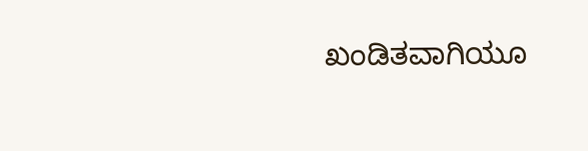ಖಂಡಿತವಾಗಿಯೂ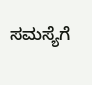ಸಮಸ್ಯೆಗೆ